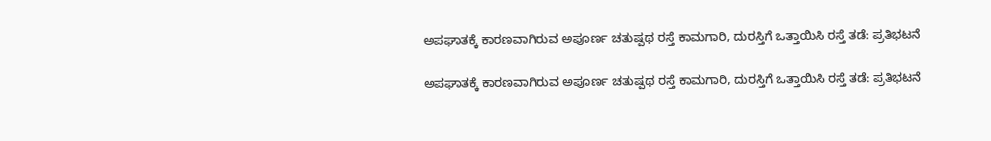ಅಪಘಾತಕ್ಕೆ ಕಾರಣವಾಗಿರುವ ಅಪೂರ್ಣ ಚತುಷ್ಪಥ ರಸ್ತೆ ಕಾಮಗಾರಿ, ದುರಸ್ತಿಗೆ ಒತ್ತಾಯಿಸಿ ರಸ್ತೆ ತಡೆ: ಪ್ರತಿಭಟನೆ

ಅಪಘಾತಕ್ಕೆ ಕಾರಣವಾಗಿರುವ ಅಪೂರ್ಣ ಚತುಷ್ಪಥ ರಸ್ತೆ ಕಾಮಗಾರಿ, ದುರಸ್ತಿಗೆ ಒತ್ತಾಯಿಸಿ ರಸ್ತೆ ತಡೆ: ಪ್ರತಿಭಟನೆ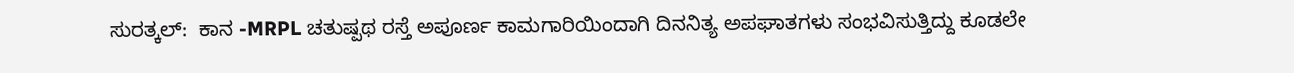ಸುರತ್ಕಲ್:  ಕಾನ -MRPL ಚತುಷ್ಪಥ ರಸ್ತೆ ಅಪೂರ್ಣ ಕಾಮಗಾರಿಯಿಂದಾಗಿ ದಿನನಿತ್ಯ ಅಪಘಾತಗಳು ಸಂಭವಿಸುತ್ತಿದ್ದು ಕೂಡಲೇ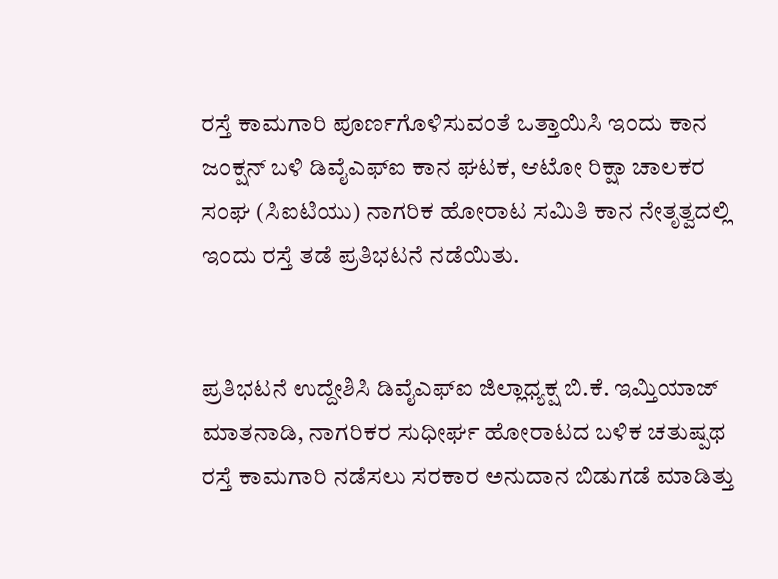ರಸ್ತೆ ಕಾಮಗಾರಿ ಪೂರ್ಣಗೊಳಿಸುವಂತೆ ಒತ್ತಾಯಿಸಿ ಇಂದು ಕಾನ ಜಂಕ್ಷನ್ ಬಳಿ ಡಿವೈಎಫ್ಐ ಕಾನ ಘಟಕ, ಆಟೋ ರಿಕ್ಷಾ ಚಾಲಕರ ಸಂಘ (ಸಿಐಟಿಯು) ನಾಗರಿಕ ಹೋರಾಟ ಸಮಿತಿ ಕಾನ ನೇತೃತ್ವದಲ್ಲಿ ಇಂದು ರಸ್ತೆ ತಡೆ ಪ್ರತಿಭಟನೆ ನಡೆಯಿತು.


ಪ್ರತಿಭಟನೆ ಉದ್ದೇಶಿಸಿ ಡಿವೈಎಫ್ಐ ಜಿಲ್ಲಾಧ್ಯಕ್ಷ ಬಿ.ಕೆ. ಇಮ್ತಿಯಾಜ್ ಮಾತನಾಡಿ, ನಾಗರಿಕರ ಸುಧೀರ್ಘ ಹೋರಾಟದ ಬಳಿಕ ಚತುಷ್ಪಥ ರಸ್ತೆ ಕಾಮಗಾರಿ ನಡೆಸಲು ಸರಕಾರ ಅನುದಾನ ಬಿಡುಗಡೆ ಮಾಡಿತ್ತು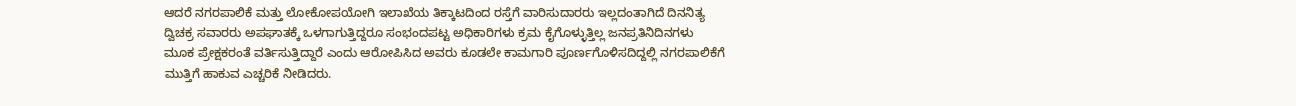ಆದರೆ ನಗರಪಾಲಿಕೆ ಮತ್ತು ಲೋಕೋಪಯೋಗಿ ಇಲಾಖೆಯ ತಿಕ್ಕಾಟದಿಂದ ರಸ್ತೆಗೆ ವಾರಿಸುದಾರರು ಇಲ್ಲದಂತಾಗಿದೆ ದಿನನಿತ್ಯ ದ್ವಿಚಕ್ರ ಸವಾರರು ಅಪಘಾತಕ್ಕೆ ಒಳಗಾಗುತ್ತಿದ್ದರೂ ಸಂಭಂದಪಟ್ಟ ಅಧಿಕಾರಿಗಳು ಕ್ರಮ ಕೈಗೊಳ್ಳುತ್ತಿಲ್ಲ ಜನಪ್ರತಿನಿದಿನಗಳು ಮೂಕ ಪ್ರೇಕ್ಷಕರಂತೆ ವರ್ತಿಸುತ್ತಿದ್ದಾರೆ ಎಂದು ಆರೋಪಿಸಿದ ಅವರು ಕೂಡಲೇ ಕಾಮಗಾರಿ ಪೂರ್ಣಗೊಳಿಸದಿದ್ದಲ್ಲಿ ನಗರಪಾಲಿಕೆಗೆ ಮುತ್ತಿಗೆ ಹಾಕುವ ಎಚ್ಚರಿಕೆ ನೀಡಿದರು.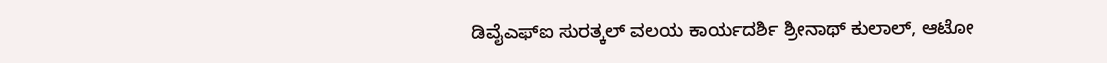ಡಿವೈಎಫ್ಐ ಸುರತ್ಕಲ್ ವಲಯ ಕಾರ್ಯದರ್ಶಿ ಶ್ರೀನಾಥ್ ಕುಲಾಲ್, ಆಟೋ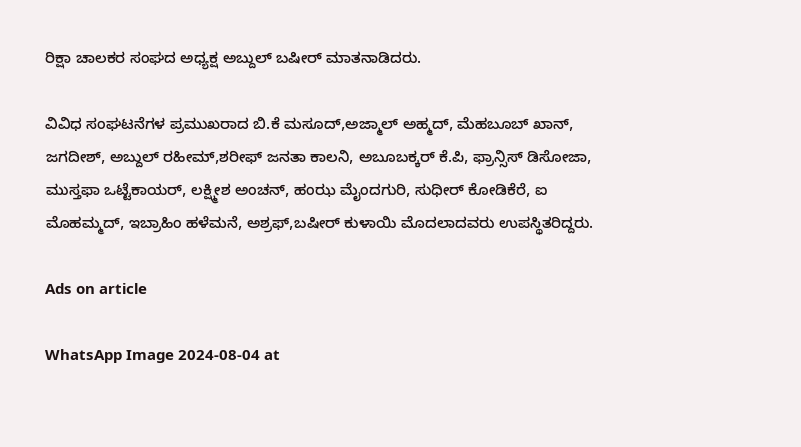ರಿಕ್ಷಾ ಚಾಲಕರ ಸಂಘದ ಅಧ್ಯಕ್ಷ ಅಬ್ದುಲ್ ಬಷೀರ್ ಮಾತನಾಡಿದರು.

ವಿವಿಧ ಸಂಘಟನೆಗಳ ಪ್ರಮುಖರಾದ ಬಿ.ಕೆ ಮಸೂದ್,ಅಜ್ಮಾಲ್ ಅಹ್ಮದ್, ಮೆಹಬೂಬ್ ಖಾನ್, ಜಗದೀಶ್, ಅಬ್ದುಲ್ ರಹೀಮ್,ಶರೀಫ್ ಜನತಾ ಕಾಲನಿ, ಅಬೂಬಕ್ಕರ್ ಕೆ.ಪಿ, ಫ್ರಾನ್ಸಿಸ್ ಡಿಸೋಜಾ, ಮುಸ್ತಫಾ ಒಟ್ಟೆಕಾಯರ್, ಲಕ್ಷ್ಮೀಶ ಅಂಚನ್, ಹಂಝ ಮೈಂದಗುರಿ, ಸುಧೀರ್ ಕೋಡಿಕೆರೆ, ಐ ಮೊಹಮ್ಮದ್, ಇಬ್ರಾಹಿಂ ಹಳೆಮನೆ, ಅಶ್ರಫ್,ಬಷೀರ್ ಕುಳಾಯಿ ಮೊದಲಾದವರು ಉಪಸ್ಥಿತರಿದ್ದರು.

Ads on article

WhatsApp Image 2024-08-04 at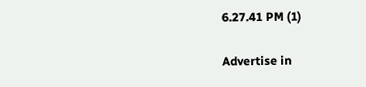6.27.41 PM (1)

Advertise in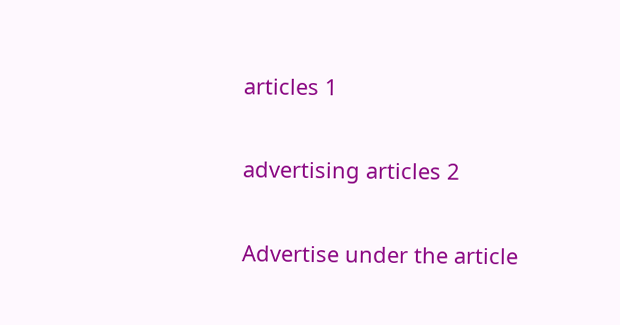articles 1

advertising articles 2

Advertise under the article